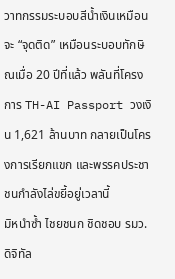วาทกรรมระบอบสีน้ำเงินเหมือนจะ “จุดติด” เหมือนระบอบทักษิณเมื่อ 20 ปีที่แล้ว พลันที่โครงการ TH-AI Passport วงเงิน 1,621 ล้านบาท กลายเป็นโครงการเรียกแขก และพรรคประชาชนกำลังไล่ขยี้อยู่เวลานี้
มิหนำซ้ำ ไชยชนก ชิดชอบ รมว.ดิจิทัล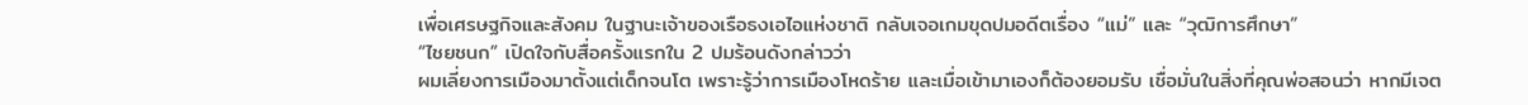เพื่อเศรษฐกิจและสังคม ในฐานะเจ้าของเรือธงเอไอแห่งชาติ กลับเจอเกมขุดปมอดีตเรื่อง “แม่” และ “วุฒิการศึกษา”
“ไชยชนก” เปิดใจกับสื่อครั้งแรกใน 2 ปมร้อนดังกล่าวว่า
ผมเลี่ยงการเมืองมาตั้งแต่เด็กจนโต เพราะรู้ว่าการเมืองโหดร้าย และเมื่อเข้ามาเองก็ต้องยอมรับ เชื่อมั่นในสิ่งที่คุณพ่อสอนว่า หากมีเจต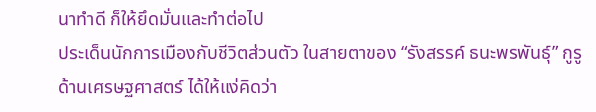นาทำดี ก็ให้ยึดมั่นและทำต่อไป
ประเด็นนักการเมืองกับชีวิตส่วนตัว ในสายตาของ “รังสรรค์ ธนะพรพันธุ์” กูรูด้านเศรษฐศาสตร์ ได้ให้แง่คิดว่า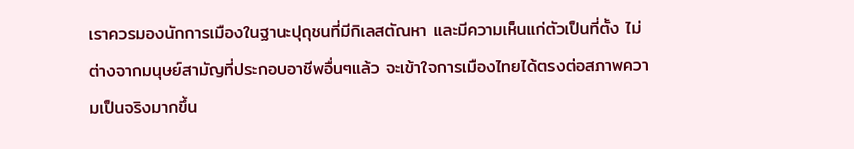เราควรมองนักการเมืองในฐานะปุถุชนที่มีกิเลสตัณหา และมีความเห็นแก่ตัวเป็นที่ตั้ง ไม่ต่างจากมนุษย์สามัญที่ประกอบอาชีพอื่นๆแล้ว จะเข้าใจการเมืองไทยได้ตรงต่อสภาพความเป็นจริงมากขึ้น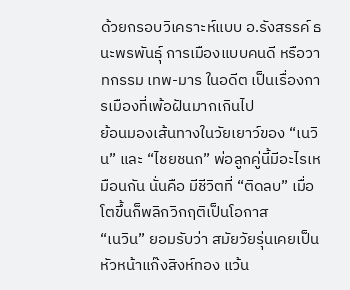ด้วยกรอบวิเคราะห์แบบ อ.รังสรรค์ ธนะพรพันธุ์ การเมืองแบบคนดี หรือวาทกรรม เทพ-มาร ในอดีต เป็นเรื่องการเมืองที่เพ้อฝันมากเกินไป
ย้อนมองเส้นทางในวัยเยาว์ของ “เนวิน” และ “ไชยชนก” พ่อลูกคู่นี้มีอะไรเหมือนกัน นั่นคือ มีชีวิตที่ “ติดลบ” เมื่อโตขึ้นก็พลิกวิกฤติเป็นโอกาส
“เนวิน” ยอมรับว่า สมัยวัยรุ่นเคยเป็นหัวหน้าแก๊งสิงห์ทอง แว้น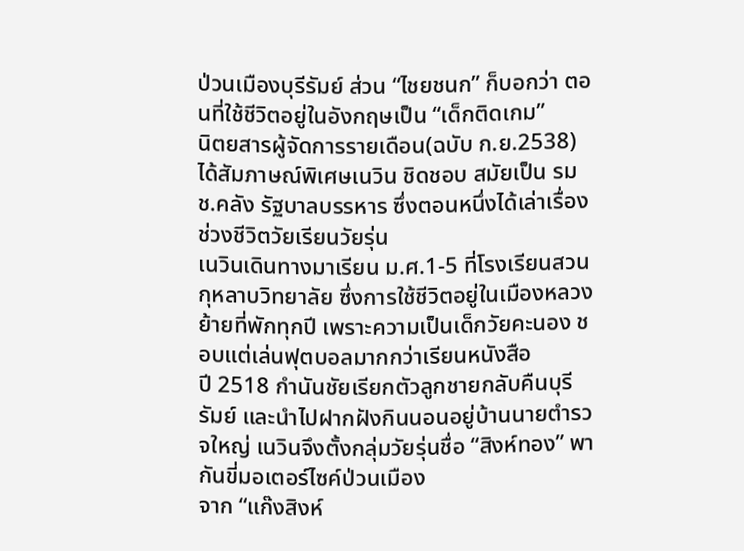ป่วนเมืองบุรีรัมย์ ส่วน “ไชยชนก” ก็บอกว่า ตอนที่ใช้ชีวิตอยู่ในอังกฤษเป็น “เด็กติดเกม”
นิตยสารผู้จัดการรายเดือน(ฉบับ ก.ย.2538) ได้สัมภาษณ์พิเศษเนวิน ชิดชอบ สมัยเป็น รมช.คลัง รัฐบาลบรรหาร ซึ่งตอนหนึ่งได้เล่าเรื่องช่วงชีวิตวัยเรียนวัยรุ่น
เนวินเดินทางมาเรียน ม.ศ.1-5 ที่โรงเรียนสวนกุหลาบวิทยาลัย ซึ่งการใช้ชีวิตอยู่ในเมืองหลวงย้ายที่พักทุกปี เพราะความเป็นเด็กวัยคะนอง ชอบแต่เล่นฟุตบอลมากกว่าเรียนหนังสือ
ปี 2518 กำนันชัยเรียกตัวลูกชายกลับคืนบุรีรัมย์ และนำไปฝากฝังกินนอนอยู่บ้านนายตำรวจใหญ่ เนวินจึงตั้งกลุ่มวัยรุ่นชื่อ “สิงห์ทอง” พากันขี่มอเตอร์ไซค์ป่วนเมือง
จาก “แก๊งสิงห์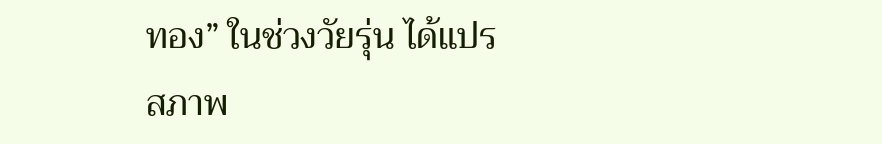ทอง” ในช่วงวัยรุ่น ได้แปรสภาพ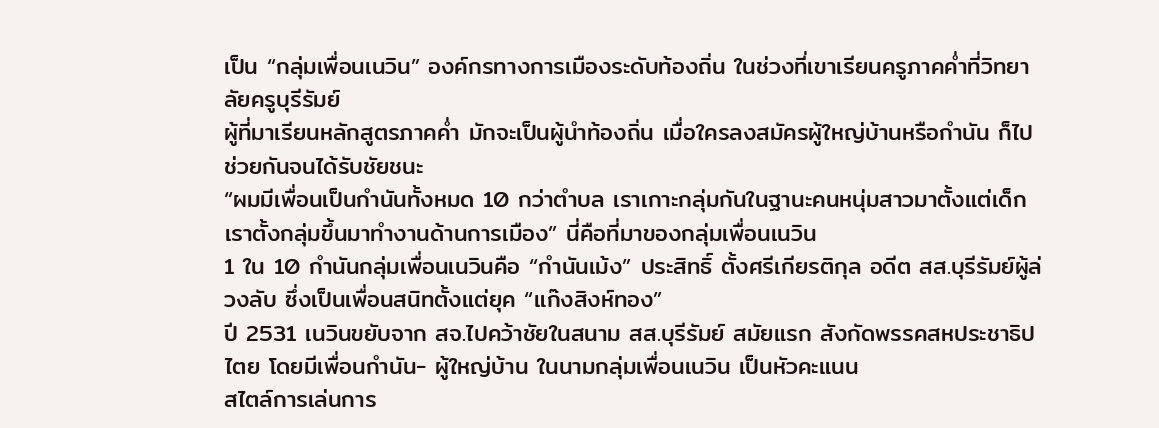เป็น “กลุ่มเพื่อนเนวิน” องค์กรทางการเมืองระดับท้องถิ่น ในช่วงที่เขาเรียนครูภาคค่ำที่วิทยาลัยครูบุรีรัมย์
ผู้ที่มาเรียนหลักสูตรภาคค่ำ มักจะเป็นผู้นำท้องถิ่น เมื่อใครลงสมัครผู้ใหญ่บ้านหรือกำนัน ก็ไปช่วยกันจนได้รับชัยชนะ
“ผมมีเพื่อนเป็นกำนันทั้งหมด 10 กว่าตำบล เราเกาะกลุ่มกันในฐานะคนหนุ่มสาวมาตั้งแต่เด็ก เราตั้งกลุ่มขึ้นมาทำงานด้านการเมือง” นี่คือที่มาของกลุ่มเพื่อนเนวิน
1 ใน 10 กำนันกลุ่มเพื่อนเนวินคือ “กำนันเม้ง” ประสิทธิ์ ตั้งศรีเกียรติกุล อดีต สส.บุรีรัมย์ผู้ล่วงลับ ซึ่งเป็นเพื่อนสนิทตั้งแต่ยุค “แก๊งสิงห์ทอง”
ปี 2531 เนวินขยับจาก สจ.ไปคว้าชัยในสนาม สส.บุรีรัมย์ สมัยแรก สังกัดพรรคสหประชาธิปไตย โดยมีเพื่อนกำนัน- ผู้ใหญ่บ้าน ในนามกลุ่มเพื่อนเนวิน เป็นหัวคะแนน
สไตล์การเล่นการ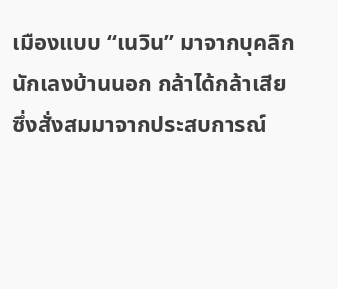เมืองแบบ “เนวิน” มาจากบุคลิกนักเลงบ้านนอก กล้าได้กล้าเสีย ซึ่งสั่งสมมาจากประสบการณ์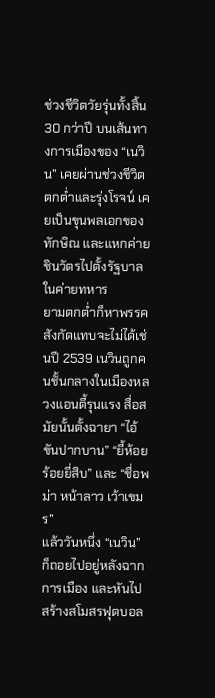ช่วงชีวิตวัยรุ่นทั้งสิ้น
30 กว่าปี บนเส้นทางการเมืองของ “เนวิน” เคยผ่านช่วงชีวิตตกต่ำและรุ่งโรจน์ เคยเป็นขุนพลเอกของทักษิณ และแหกค่ายชินวัตรไปตั้งรัฐบาลในค่ายทหาร
ยามตกต่ำก็หาพรรคสังกัดแทบจะไม่ได้เช่นปี 2539 เนวินถูกคนชั้นกลางในเมืองหลวงแอนตี้รุนแรง สื่อสมัยนั้นตั้งฉายา “ไอ้ขันปากบาน” “ยี้ห้อยร้อยยี่สิบ” และ “ชื่อพม่า หน้าลาว เว้าเขมร”
แล้ววันหนึ่ง “เนวิน” ก็ถอยไปอยู่หลังฉากการเมือง และหันไปสร้างสโมสรฟุตบอล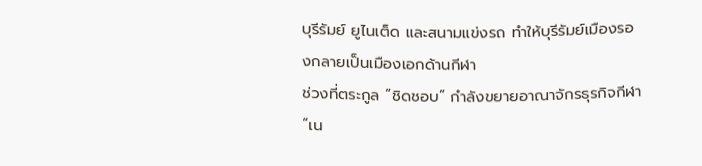บุรีรัมย์ ยูไนเต็ด และสนามแข่งรถ ทำให้บุรีรัมย์เมืองรองกลายเป็นเมืองเอกด้านกีฬา
ช่วงที่ตระกูล “ชิดชอบ” กำลังขยายอาณาจักรธุรกิจกีฬา “เน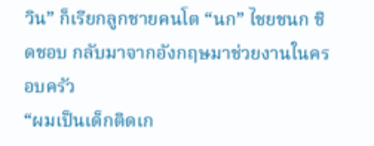วิน” ก็เรียกลูกชายคนโต “นก” ไชยชนก ชิดชอบ กลับมาจากอังกฤษมาช่วยงานในครอบครัว
“ผมเป็นเด็กติดเก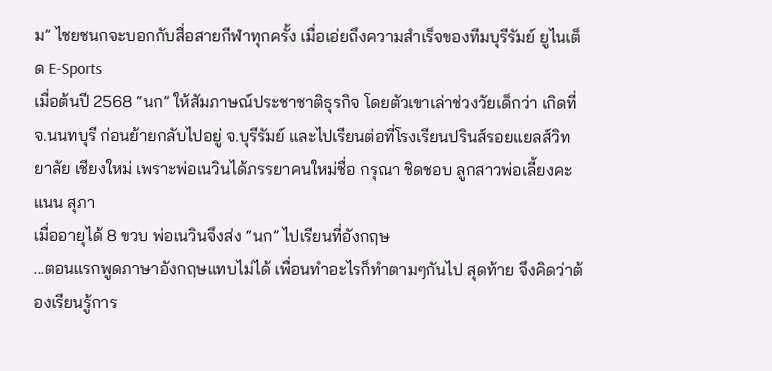ม” ไชยชนกจะบอกกับสื่อสายกีฬาทุกครั้ง เมื่อเอ่ยถึงความสำเร็จของทีมบุรีรัมย์ ยูไนเต็ด E-Sports
เมื่อต้นปี 2568 “นก” ให้สัมภาษณ์ประชาชาติธุรกิจ โดยตัวเขาเล่าช่วงวัยเด็กว่า เกิดที่ จ.นนทบุรี ก่อนย้ายกลับไปอยู่ จ.บุรีรัมย์ และไปเรียนต่อที่โรงเรียนปรินส์รอยแยลส์วิทยาลัย เชียงใหม่ เพราะพ่อเนวินได้ภรรยาคนใหม่ชื่อ กรุณา ชิดชอบ ลูกสาวพ่อเลี้ยงคะแนน สุภา
เมื่ออายุได้ 8 ขวบ พ่อเนวินจึงส่ง “นก” ไปเรียนที่อังกฤษ
...ตอนแรกพูดภาษาอังกฤษแทบไม่ได้ เพื่อนทำอะไรก็ทำตามๆกันไป สุดท้าย จึงคิดว่าต้องเรียนรู้การ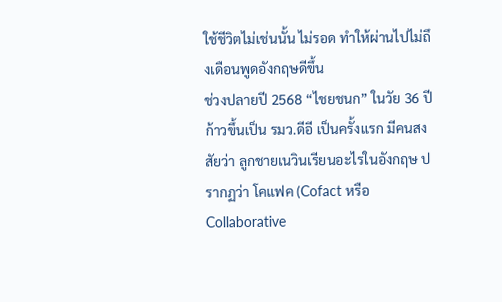ใช้ชีวิตไม่เช่นนั้น ไม่รอด ทำให้ผ่านไปไม่ถึงเดือนพูดอังกฤษดีขึ้น
ช่วงปลายปี 2568 “ไชยชนก” ในวัย 36 ปี ก้าวขึ้นเป็น รมว.ดีอี เป็นครั้งแรก มีคนสงสัยว่า ลูกชายเนวินเรียนอะไรในอังกฤษ ปรากฏว่า โคแฟค (Cofact หรือ Collaborative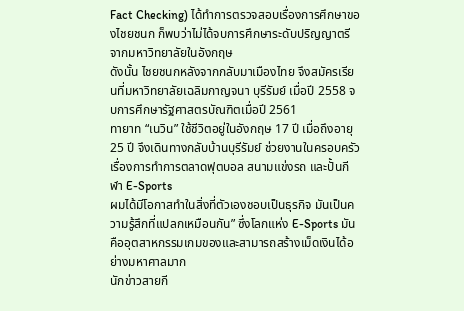Fact Checking) ได้ทำการตรวจสอบเรื่องการศึกษาของไชยชนก ก็พบว่าไม่ได้จบการศึกษาระดับปริญญาตรีจากมหาวิทยาลัยในอังกฤษ
ดังนั้น ไชยชนกหลังจากกลับมาเมืองไทย จึงสมัครเรียนที่มหาวิทยาลัยเฉลิมกาญจนา บุรีรัมย์ เมื่อปี 2558 จบการศึกษารัฐศาสตรบัณฑิตเมื่อปี 2561
ทายาท “เนวิน” ใช้ชีวิตอยู่ในอังกฤษ 17 ปี เมื่อถึงอายุ 25 ปี จึงเดินทางกลับบ้านบุรีรัมย์ ช่วยงานในครอบครัวเรื่องการทำการตลาดฟุตบอล สนามแข่งรถ และปั้นกีฬา E-Sports
ผมได้มีโอกาสทำในสิ่งที่ตัวเองชอบเป็นธุรกิจ มันเป็นความรู้สึกที่แปลกเหมือนกัน” ซึ่งโลกแห่ง E-Sports มันคืออุตสาหกรรมเกมของและสามารถสร้างเม็ดเงินได้อย่างมหาศาลมาก
นักข่าวสายกี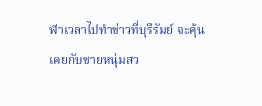ฬาเวลาไปทำข่าวที่บุรีรัมย์ จะคุ้นเคยกับชายหนุ่มสว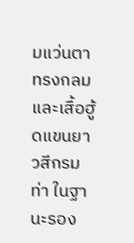มแว่นตาทรงกลม และเสื้อฮู้ดแขนยาวสีกรมท่า ในฐานะรอง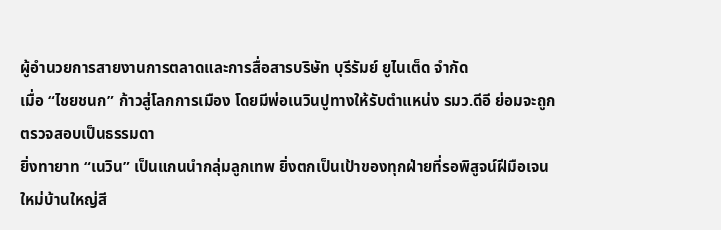ผู้อำนวยการสายงานการตลาดและการสื่อสารบริษัท บุรีรัมย์ ยูไนเต็ด จำกัด
เมื่อ “ไชยชนก” ก้าวสู่โลกการเมือง โดยมีพ่อเนวินปูทางให้รับตำแหน่ง รมว.ดีอี ย่อมจะถูกตรวจสอบเป็นธรรมดา
ยิ่งทายาท “เนวิน” เป็นแกนนำกลุ่มลูกเทพ ยิ่งตกเป็นเป้าของทุกฝ่ายที่รอพิสูจน์ฝีมือเจนใหม่บ้านใหญ่สี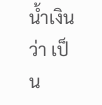น้ำเงินว่า เป็น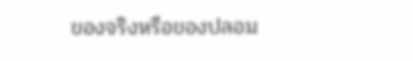ของจริงหรือของปลอม